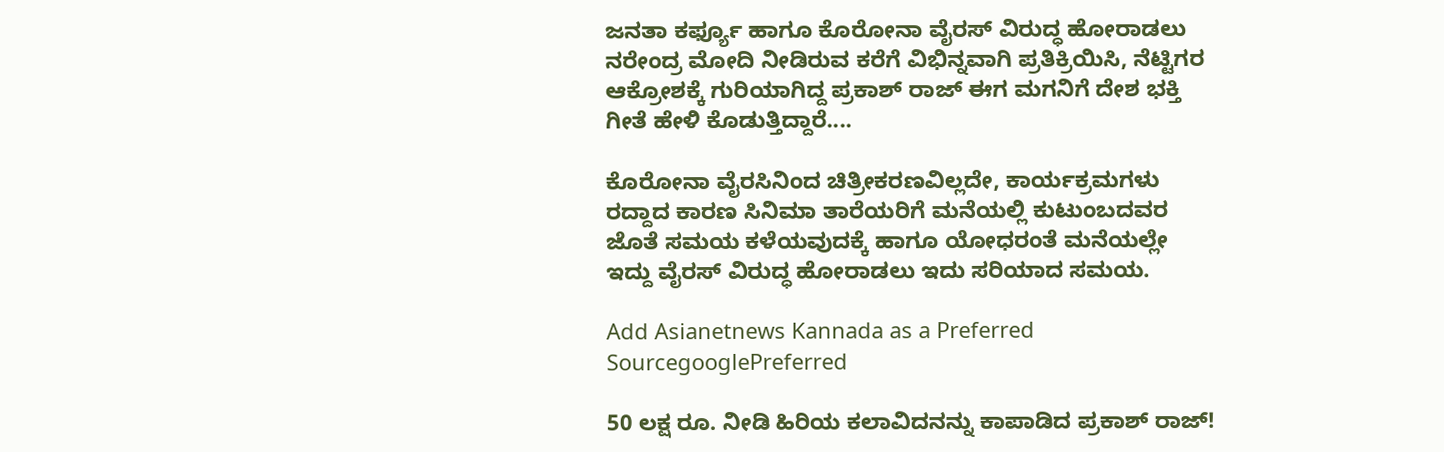ಜನತಾ ಕರ್ಫ್ಯೂ ಹಾಗೂ ಕೊರೋನಾ ವೈರಸ್ ವಿರುದ್ಧ ಹೋರಾಡಲು ನರೇಂದ್ರ ಮೋದಿ ನೀಡಿರುವ ಕರೆಗೆ ವಿಭಿನ್ನವಾಗಿ ಪ್ರತಿಕ್ರಿಯಿಸಿ, ನೆಟ್ಟಿಗರ ಆಕ್ರೋಶಕ್ಕೆ ಗುರಿಯಾಗಿದ್ದ ಪ್ರಕಾಶ್‌ ರಾಜ್‌ ಈಗ ಮಗನಿಗೆ ದೇಶ ಭಕ್ತಿ ಗೀತೆ ಹೇಳಿ ಕೊಡುತ್ತಿದ್ದಾರೆ....

ಕೊರೋನಾ ವೈರಸಿನಿಂದ ಚಿತ್ರೀಕರಣವಿಲ್ಲದೇ, ಕಾರ್ಯಕ್ರಮಗಳು ರದ್ದಾದ ಕಾರಣ ಸಿನಿಮಾ ತಾರೆಯರಿಗೆ ಮನೆಯಲ್ಲಿ ಕುಟುಂಬದವರ ಜೊತೆ ಸಮಯ ಕಳೆಯವುದಕ್ಕೆ ಹಾಗೂ ಯೋಧರಂತೆ ಮನೆಯಲ್ಲೇ ಇದ್ದು ವೈರಸ್‌ ವಿರುದ್ಧ ಹೋರಾಡಲು ಇದು ಸರಿಯಾದ ಸಮಯ.

Add Asianetnews Kannada as a Preferred SourcegooglePreferred

50 ಲಕ್ಷ ರೂ. ನೀಡಿ ಹಿರಿಯ ಕಲಾವಿದನನ್ನು ಕಾಪಾಡಿದ ಪ್ರಕಾಶ್‌ ರಾಜ್!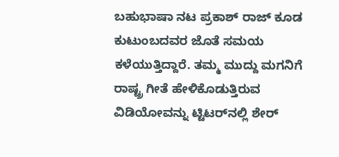ಬಹುಭಾಷಾ ನಟ ಪ್ರಕಾಶ್‌ ರಾಜ್‌ ಕೂಡ ಕುಟುಂಬದವರ ಜೊತೆ ಸಮಯ ಕಳೆಯುತ್ತಿದ್ದಾರೆ. ತಮ್ಮ ಮುದ್ದು ಮಗನಿಗೆ ರಾಷ್ಟ್ರ ಗೀತೆ ಹೇಳಿಕೊಡುತ್ತಿರುವ ವಿಡಿಯೋವನ್ನು ಟ್ಟಿಟರ್‌ನಲ್ಲಿ ಶೇರ್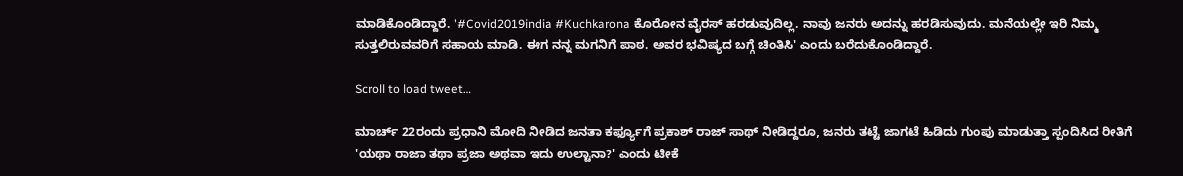ಮಾಡಿಕೊಂಡಿದ್ದಾರೆ. '#Covid2019india #Kuchkarona ಕೊರೋನ ವೈರಸ್‌ ಹರಡುವುದಿಲ್ಲ. ನಾವು ಜನರು ಅದನ್ನು ಹರಡಿಸುವುದು. ಮನೆಯಲ್ಲೇ ಇರಿ ನಿಮ್ಮ ಸುತ್ತಲಿರುವವರಿಗೆ ಸಹಾಯ ಮಾಡಿ. ಈಗ ನನ್ನ ಮಗನಿಗೆ ಪಾಠ. ಅವರ ಭವಿಷ್ಯದ ಬಗ್ಗೆ ಚಿಂತಿಸಿ' ಎಂದು ಬರೆದುಕೊಂಡಿದ್ದಾರೆ.

Scroll to load tweet…

ಮಾರ್ಚ್‌ 22ರಂದು ಪ್ರಧಾನಿ ಮೋದಿ ನೀಡಿದ ಜನತಾ ಕರ್ಫ್ಯೂಗೆ ಪ್ರಕಾಶ್ ರಾಜ್‌ ಸಾಥ್‌ ನೀಡಿದ್ದರೂ, ಜನರು ತಟ್ಟೆ ಜಾಗಟೆ ಹಿಡಿದು ಗುಂಪು ಮಾಡುತ್ತಾ ಸ್ಪಂದಿಸಿದ ರೀತಿಗೆ 'ಯಥಾ ರಾಜಾ ತಥಾ ಪ್ರಜಾ ಅಥವಾ ಇದು ಉಲ್ಟಾನಾ?' ಎಂದು ಟೀಕೆ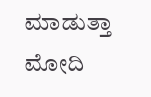ಮಾಡುತ್ತಾ ಮೋದಿ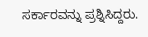ಸರ್ಕಾರವನ್ನು ಪ್ರಶ್ನಿಸಿದ್ದರು.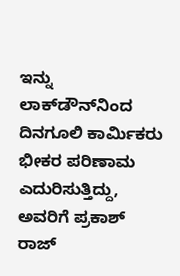ಇನ್ನು ಲಾಕ್‌ಡೌನ್‌ನಿಂದ ದಿನಗೂಲಿ ಕಾರ್ಮಿಕರು ಭೀಕರ ಪರಿಣಾಮ ಎದುರಿಸುತ್ತಿದ್ದು, ಅವರಿಗೆ ಪ್ರಕಾಶ್‌ ರಾಜ್‌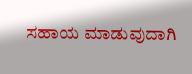ಸಹಾಯ ಮಾಡುವುದಾಗಿ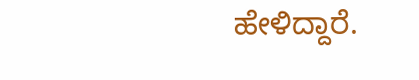ಹೇಳಿದ್ದಾರೆ.